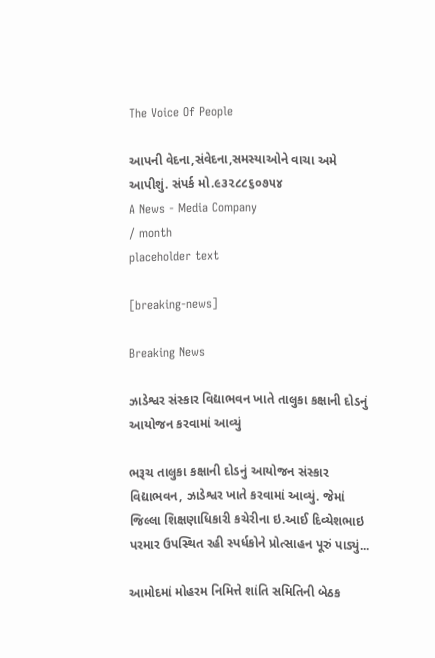The Voice Of People

આપની વેદના,સંવેદના,સમસ્યાઓને વાચા અમે આપીશું. સંપર્ક મો.૯૩૨૮૮૬૦૭૫૪
A News - Media Company
/ month
placeholder text

[breaking-news]

Breaking News

ઝાડેશ્વર સંસ્કાર વિદ્યાભવન ખાતે તાલુકા કક્ષાની દોડનું આયોજન કરવામાં આવ્યું

ભરૂચ તાલુકા કક્ષાની દોડનું આયોજન સંસ્કાર વિદ્યાભવન, ઝાડેશ્વર ખાતે કરવામાં આવ્યું. જેમાં જિલ્લા શિક્ષણાધિકારી કચેરીના ઇ.આઈ દિવ્યેશભાઇ પરમાર ઉપસ્થિત રહી સ્પર્ધકોને પ્રોત્સાહન પૂરું પાડ્યું...

આમોદમાં મોહરમ નિમિત્તે શાંતિ સમિતિની બેઠક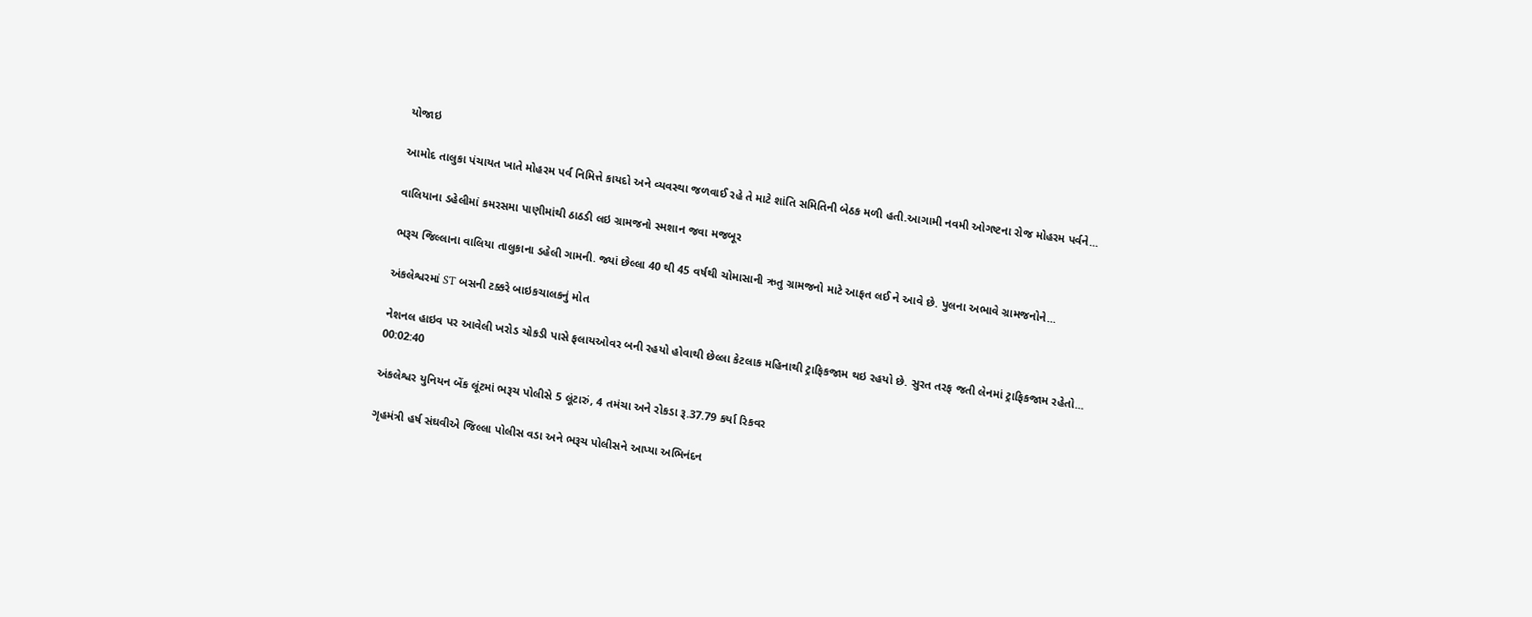યોજાઇ

આમોદ તાલુકા પંચાયત ખાતે મોહરમ પર્વ નિમિત્તે કાયદો અને વ્યવસ્થા જળવાઈ રહે તે માટે શાંતિ સમિતિની બેઠક મળી હતી.આગામી નવમી ઓગષ્ટના રોજ મોહરમ પર્વને...

વાલિયાના ડહેલીમાં કમરસમા પાણીમાંથી ઠાઠડી લઇ ગ્રામજનો સ્મશાન જવા મજબૂર

ભરૂચ જિલ્લાના વાલિયા તાલુકાના ડહેલી ગામની. જ્યાં છેલ્લા 40 થી 45 વર્ષથી ચોમાસાની ઋતુ ગ્રામજનો માટે આફત લઈ ને આવે છે. પુલના અભાવે ગ્રામજનોને...

અંકલેશ્વરમાં ST બસની ટક્કરે બાઇકચાલકનું મોત

નેશનલ હાઇવ પર આવેલી ખરોડ ચોકડી પાસે ફલાયઓવર બની રહયો હોવાથી છેલ્લા કેટલાક મહિનાથી ટ્રાફિકજામ થઇ રહયો છે. સુરત તરફ જતી લેનમાં ટ્રાફિકજામ રહેતો...
00:02:40

અંકલેશ્વર યુનિયન બેંક લૂંટમાં ભરૂચ પોલીસે 5 લૂંટારું, 4 તમંચા અને રોકડા રૂ.37.79 કર્યા રિકવર

ગૃહમંત્રી હર્ષ સંઘવીએ જિલ્લા પોલીસ વડા અને ભરૂચ પોલીસને આપ્યા અભિનંદન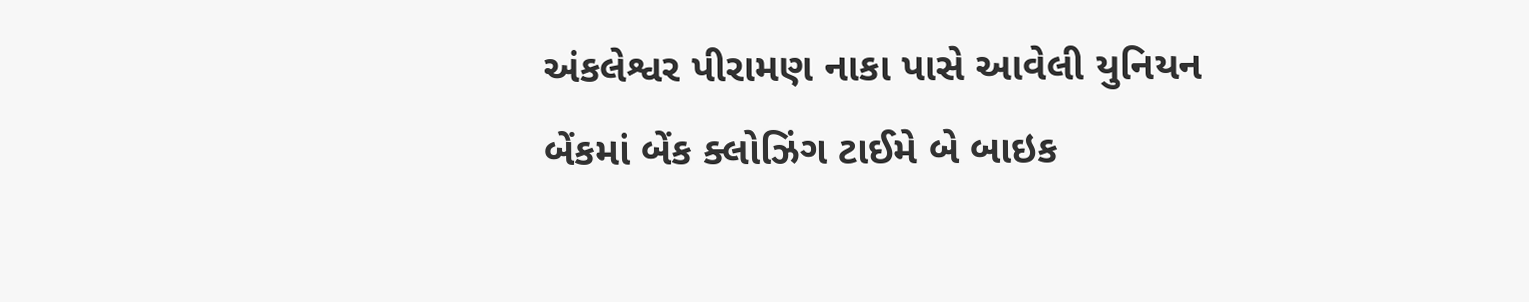અંકલેશ્વર પીરામણ નાકા પાસે આવેલી યુનિયન બેંકમાં બેંક ક્લોઝિંગ ટાઈમે બે બાઇક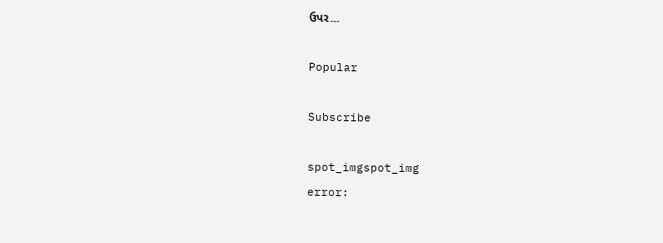ઉપર...

Popular

Subscribe

spot_imgspot_img
error: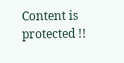Content is protected !!